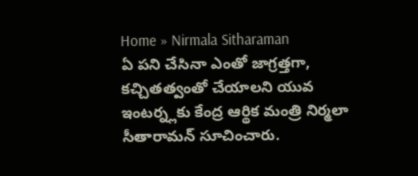Home » Nirmala Sitharaman
ఏ పని చేసినా ఎంతో జాగ్రత్తగా, కచ్చితత్వంతో చేయాలని యువ ఇంటర్న్లకు కేంద్ర ఆర్థిక మంత్రి నిర్మలా సీతారామన్ సూచించారు.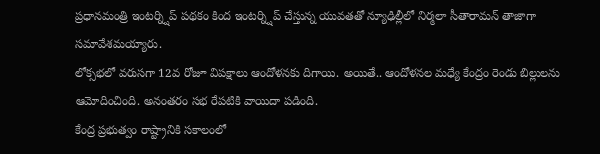ప్రధానమంత్రి ఇంటర్న్షిప్ పథకం కింద ఇంటర్న్షిప్ చేస్తున్న యువతతో న్యూఢిల్లీలో నిర్మలా సీతారామన్ తాజాగా సమావేశమయ్యారు.
లోక్సభలో వరుసగా 12వ రోజూ విపక్షాలు ఆందోళనకు దిగాయి. అయితే.. ఆందోళనల మధ్యే కేంద్రం రెండు బిల్లులను ఆమోదించింది. అనంతరం సభ రేపటికి వాయిదా పడింది.
కేంద్ర ప్రభుత్వం రాష్ట్రానికి సకాలంలో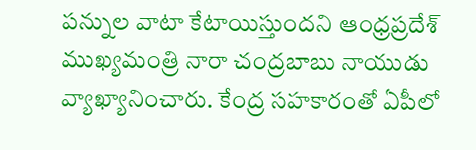పన్నుల వాటా కేటాయిస్తుందని ఆంధ్రప్రదేశ్ ముఖ్యమంత్రి నారా చంద్రబాబు నాయుడు వ్యాఖ్యానించారు. కేంద్ర సహకారంతో ఏపీలో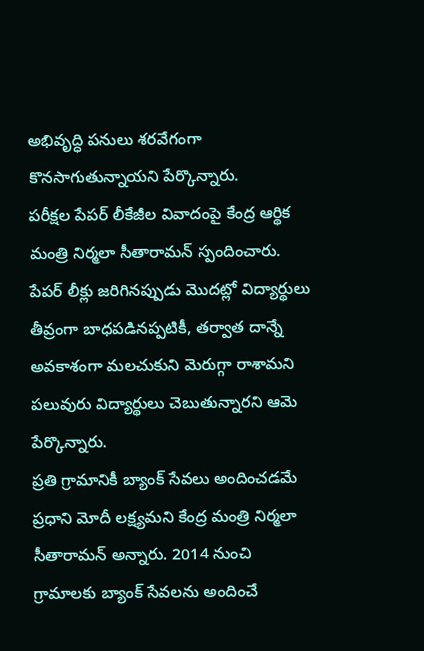అభివృద్ధి పనులు శరవేగంగా కొనసాగుతున్నాయని పేర్కొన్నారు.
పరీక్షల పేపర్ లీకేజీల వివాదంపై కేంద్ర ఆర్థిక మంత్రి నిర్మలా సీతారామన్ స్పందించారు. పేపర్ లీక్లు జరిగినప్పుడు మొదట్లో విద్యార్థులు తీవ్రంగా బాధపడినప్పటికీ, తర్వాత దాన్నే అవకాశంగా మలచుకుని మెరుగ్గా రాశామని పలువురు విద్యార్థులు చెబుతున్నారని ఆమె పేర్కొన్నారు.
ప్రతి గ్రామానికీ బ్యాంక్ సేవలు అందించడమే ప్రధాని మోదీ లక్ష్యమని కేంద్ర మంత్రి నిర్మలా సీతారామన్ అన్నారు. 2014 నుంచి గ్రామాలకు బ్యాంక్ సేవలను అందించే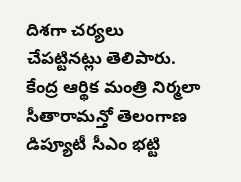దిశగా చర్యలు చేపట్టినట్లు తెలిపారు.
కేంద్ర ఆర్థిక మంత్రి నిర్మలా సీతారామన్తో తెలంగాణ డిప్యూటీ సీఎం భట్టి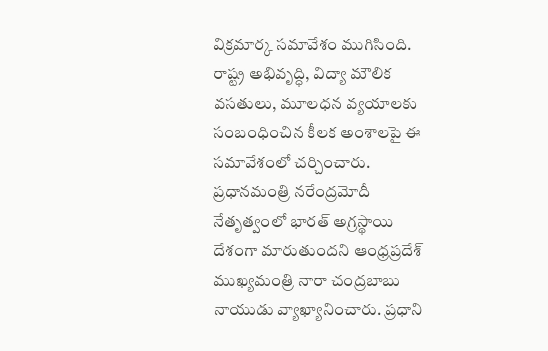విక్రమార్క సమావేశం ముగిసింది. రాష్ట్ర అభివృద్ధి, విద్యా మౌలిక వసతులు, మూలధన వ్యయాలకు సంబంధించిన కీలక అంశాలపై ఈ సమావేశంలో చర్చించారు.
ప్రధానమంత్రి నరేంద్రమోదీ నేతృత్వంలో భారత్ అగ్రస్థాయి దేశంగా మారుతుందని ఆంధ్రప్రదేశ్ ముఖ్యమంత్రి నారా చంద్రబాబు నాయుడు వ్యాఖ్యానించారు. ప్రధాని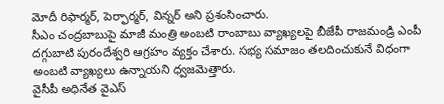మోదీ రిఫార్మర్, పెర్ఫార్మర్, విన్నర్ అని ప్రశంసించారు.
సీఎం చంద్రబాబుపై మాజీ మంత్రి అంబటి రాంబాబు వ్యాఖ్యలపై బీజేపీ రాజమండ్రి ఎంపీ దగ్గుబాటి పురందేశ్వరి ఆగ్రహం వ్యక్తం చేశారు. సభ్య సమాజం తలదించుకునే విధంగా అంబటి వ్యాఖ్యలు ఉన్నాయని ధ్వజమెత్తారు.
వైసీపీ అధినేత వైఎస్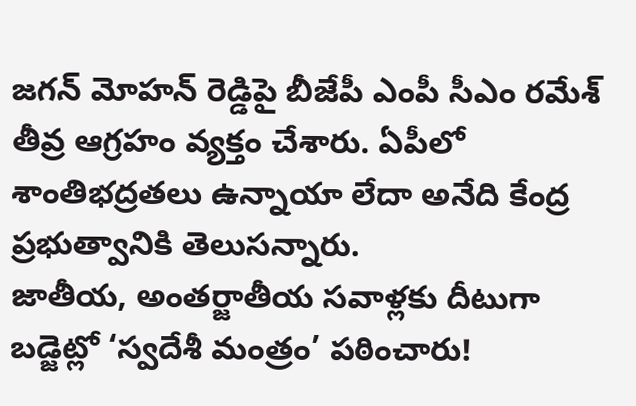జగన్ మోహన్ రెడ్డిపై బీజేపీ ఎంపీ సీఎం రమేశ్ తీవ్ర ఆగ్రహం వ్యక్తం చేశారు. ఏపీలో శాంతిభద్రతలు ఉన్నాయా లేదా అనేది కేంద్ర ప్రభుత్వానికి తెలుసన్నారు.
జాతీయ, అంతర్జాతీయ సవాళ్లకు దీటుగా బడ్జెట్లో ‘స్వదేశీ మంత్రం’ పఠించారు!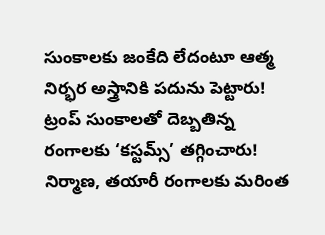సుంకాలకు జంకేది లేదంటూ ఆత్మ నిర్భర అస్త్రానికి పదును పెట్టారు! ట్రంప్ సుంకాలతో దెబ్బతిన్న రంగాలకు ‘కస్టమ్స్’ తగ్గించారు! నిర్మాణ, తయారీ రంగాలకు మరింత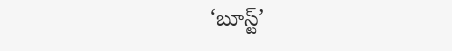‘బూస్ట్’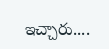ఇచ్చారు....